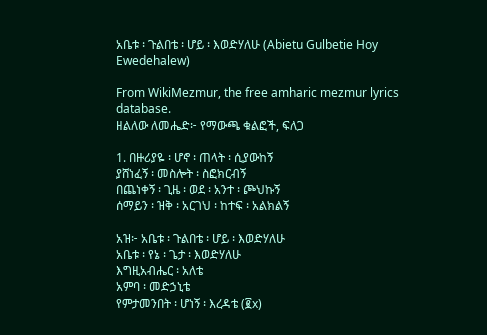አቤቱ ፡ ጉልበቴ ፡ ሆይ ፡ እወድሃለሁ (Abietu Gulbetie Hoy Ewedehalew)

From WikiMezmur, the free amharic mezmur lyrics database.
ዘልለው ለመሔድ፦ የማውጫ ቁልፎች, ፍለጋ

1. በዙሪያዬ ፡ ሆኖ ፡ ጠላት ፡ ሲያውከኝ
ያሸነፈኝ ፡ መስሎት ፡ ስፎክርብኝ
በጨነቀኝ ፡ ጊዜ ፡ ወደ ፡ አንተ ፡ ጮህኩኝ
ሰማይን ፡ ዝቅ ፡ አርገህ ፡ ከተፍ ፡ አልክልኝ

አዝ፦ አቤቱ ፡ ጉልበቴ ፡ ሆይ ፡ እወድሃለሁ
አቤቱ ፡ የኔ ፡ ጌታ ፡ እወድሃለሁ
እግዚአብሔር ፡ አለቴ
አምባ ፡ መድኃኒቴ
የምታመንበት ፡ ሆነኝ ፡ እረዳቴ (፪x)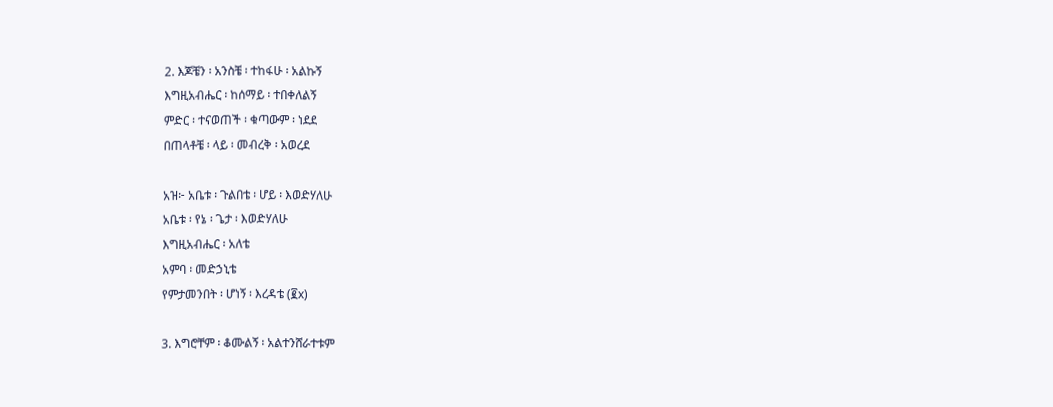2. እጆቼን ፡ አንስቼ ፡ ተከፋሁ ፡ አልኩኝ
እግዚአብሔር ፡ ከሰማይ ፡ ተበቀለልኝ
ምድር ፡ ተናወጠች ፡ ቁጣውም ፡ ነደደ
በጠላቶቼ ፡ ላይ ፡ መብረቅ ፡ አወረደ

አዝ፦ አቤቱ ፡ ጉልበቴ ፡ ሆይ ፡ እወድሃለሁ
አቤቱ ፡ የኔ ፡ ጌታ ፡ እወድሃለሁ
እግዚአብሔር ፡ አለቴ
አምባ ፡ መድኃኒቴ
የምታመንበት ፡ ሆነኝ ፡ እረዳቴ (፪x)

3. እግሮቸም ፡ ቆሙልኝ ፡ አልተንሸራተቱም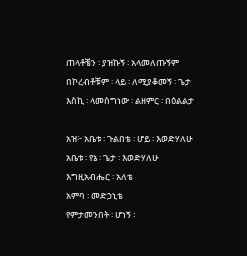ጠላቶቼን ፡ ያዝኩኝ ፡ አላመለጡኝም
በኮረብቶቹም ፡ ላይ ፡ ለሚያቆመኝ ፡ ጌታ
እስኪ ፡ ላመስግነው ፡ ልዘምር ፡ በዕልልታ

አዝ፦ አቤቱ ፡ ጉልበቴ ፡ ሆይ ፡ እወድሃለሁ
አቤቱ ፡ የኔ ፡ ጌታ ፡ እወድሃለሁ
እግዚአብሔር ፡ አለቴ
አምባ ፡ መድኃኒቴ
የምታመንበት ፡ ሆነኝ ፡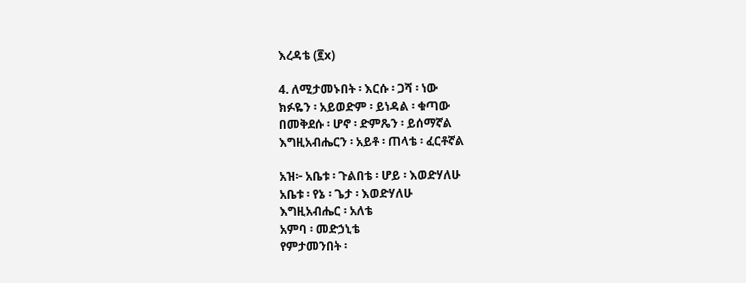እረዳቴ (፪x)

4. ለሚታመኑበት ፡ እርሱ ፡ ጋሻ ፡ ነው
ክፉዬን ፡ አይወድም ፡ ይነዳል ፡ ቁጣው
በመቅደሱ ፡ ሆኖ ፡ ድምጼን ፡ ይሰማኛል
እግዚአብሔርን ፡ አይቶ ፡ ጠላቴ ፡ ፈርቶኛል

አዝ፦ አቤቱ ፡ ጉልበቴ ፡ ሆይ ፡ እወድሃለሁ
አቤቱ ፡ የኔ ፡ ጌታ ፡ እወድሃለሁ
እግዚአብሔር ፡ አለቴ
አምባ ፡ መድኃኒቴ
የምታመንበት ፡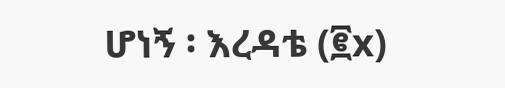ሆነኝ ፡ እረዳቴ (፪x)